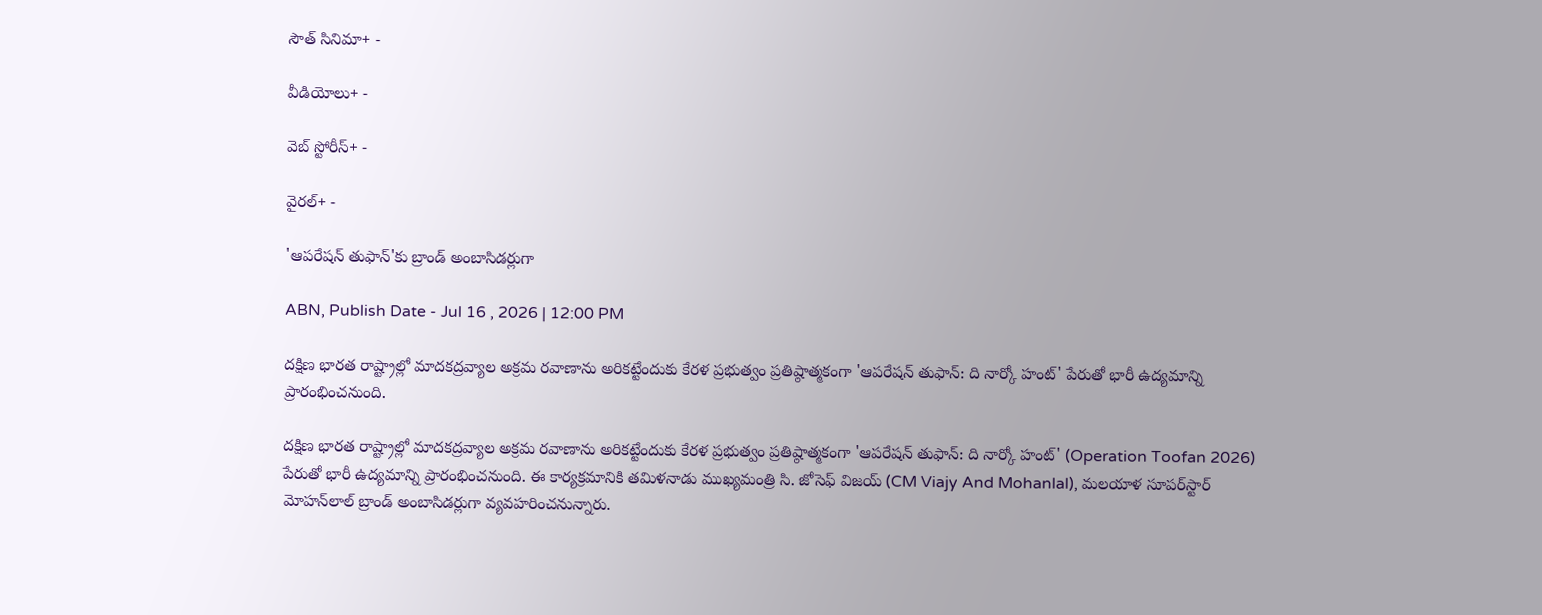సౌత్ సినిమా+ -

వీడియోలు+ -

వెబ్ స్టోరీస్+ -

వైరల్+ -

'ఆపరేషన్ తుఫాన్‌'కు బ్రాండ్ అంబాసిడర్లుగా

ABN, Publish Date - Jul 16 , 2026 | 12:00 PM

దక్షిణ భారత రాష్ట్రాల్లో మాదకద్రవ్యాల అక్రమ రవాణాను అరికట్టేందుకు కేరళ ప్రభుత్వం ప్రతిష్ఠాత్మకంగా 'ఆపరేషన్ తుఫాన్‌: ది నార్కో హంట్‌' పేరుతో భారీ ఉద్యమాన్ని ప్రారంభించనుంది.

దక్షిణ భారత రాష్ట్రాల్లో మాదకద్రవ్యాల అక్రమ రవాణాను అరికట్టేందుకు కేరళ ప్రభుత్వం ప్రతిష్ఠాత్మకంగా 'ఆపరేషన్ తుఫాన్‌: ది నార్కో హంట్‌' (Operation Toofan 2026) పేరుతో భారీ ఉద్యమాన్ని ప్రారంభించనుంది. ఈ కార్యక్రమానికి తమిళనాడు ముఖ్యమంత్రి సి. జోసెఫ్ విజయ్ (CM Viajy And Mohanlal), మలయాళ సూపర్‌స్టార్‌ మోహన్‌లాల్ బ్రాండ్ అంబాసిడర్లుగా వ్యవహరించనున్నారు.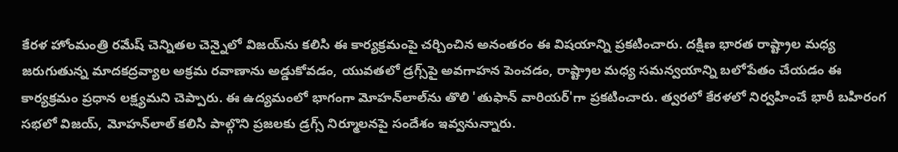కేరళ హోంమంత్రి రమేష్‌ చెన్నితల చెన్నైలో విజయ్‌ను కలిసి ఈ కార్యక్రమంపై చర్చించిన అనంతరం ఈ విషయాన్ని ప్రకటించారు. దక్షిణ భారత రాష్ట్రాల మధ్య జరుగుతున్న మాదకద్రవ్యాల అక్రమ రవాణాను అడ్డుకోవడం, యువతలో డ్రగ్స్‌పై అవగాహన పెంచడం, రాష్ట్రాల మధ్య సమన్వయాన్ని బలోపేతం చేయడం ఈ కార్యక్రమం ప్రధాన లక్ష్యమని చెప్పారు. ఈ ఉద్యమంలో భాగంగా మోహన్‌లాల్‌ను తొలి 'తుఫాన్ వారియర్‌'గా ప్రకటించారు. త్వరలో కేరళలో నిర్వహించే భారీ బహిరంగ సభలో విజయ్‌, మోహన్‌లాల్‌ కలిసి పాల్గొని ప్రజలకు డ్రగ్స్‌ నిర్మూలనపై సందేశం ఇవ్వనున్నారు.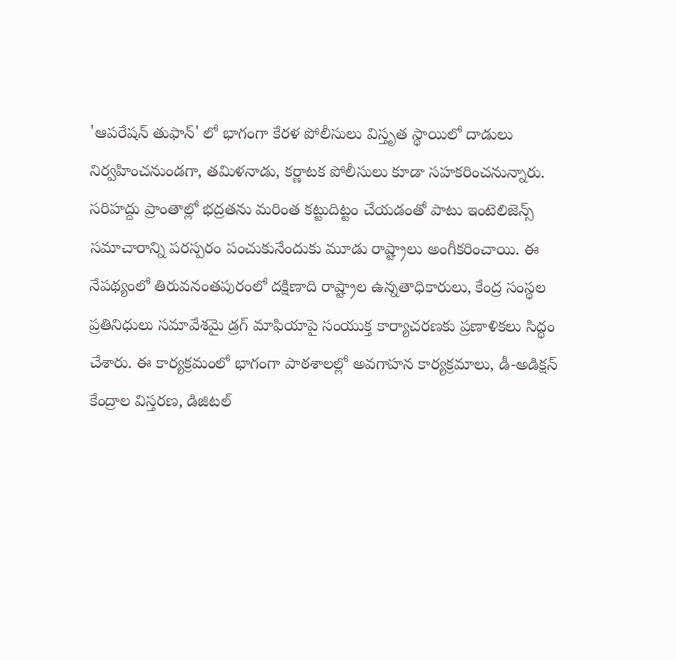'ఆపరేషన్ తుఫాన్‌' లో భాగంగా కేరళ పోలీసులు విస్తృత స్థాయిలో దాడులు నిర్వహించనుండగా, తమిళనాడు, కర్ణాటక పోలీసులు కూడా సహకరించనున్నారు.  సరిహద్దు ప్రాంతాల్లో భద్రతను మరింత కట్టుదిట్టం చేయడంతో పాటు ఇంటెలిజెన్స్ సమాచారాన్ని పరస్పరం పంచుకునేందుకు మూడు రాష్ట్రాలు అంగీకరించాయి. ఈ నేపథ్యంలో తిరువనంతపురంలో దక్షిణాది రాష్ట్రాల ఉన్నతాధికారులు, కేంద్ర సంస్థల ప్రతినిధులు సమావేశమై డ్రగ్‌ మాఫియాపై సంయుక్త కార్యాచరణకు ప్రణాళికలు సిద్ధం చేశారు. ఈ కార్యక్రమంలో భాగంగా పాఠశాలల్లో అవగాహన కార్యక్రమాలు, డీ-అడిక్షన్ కేంద్రాల విస్తరణ, డిజిటల్‌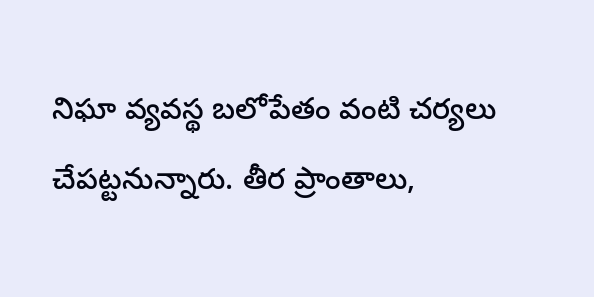నిఘా వ్యవస్థ బలోపేతం వంటి చర్యలు చేపట్టనున్నారు. తీర ప్రాంతాలు,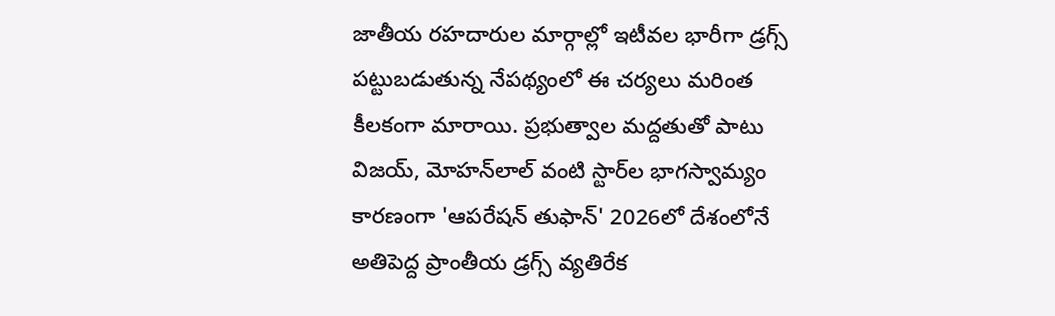జాతీయ రహదారుల మార్గాల్లో ఇటీవల భారీగా డ్రగ్స్‌ పట్టుబడుతున్న నేపథ్యంలో ఈ చర్యలు మరింత కీలకంగా మారాయి. ప్రభుత్వాల మద్దతుతో పాటు విజయ్‌, మోహన్‌లాల్‌ వంటి స్టార్‌ల భాగస్వామ్యం కారణంగా 'ఆపరేషన్ తుఫాన్‌' 2026లో దేశంలోనే అతిపెద్ద ప్రాంతీయ డ్రగ్స్‌ వ్యతిరేక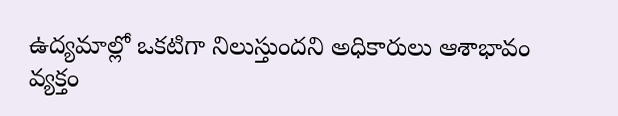ఉద్యమాల్లో ఒకటిగా నిలుస్తుందని అధికారులు ఆశాభావం వ్యక్తం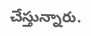చేస్తున్నారు.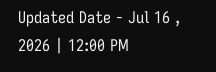Updated Date - Jul 16 , 2026 | 12:00 PM